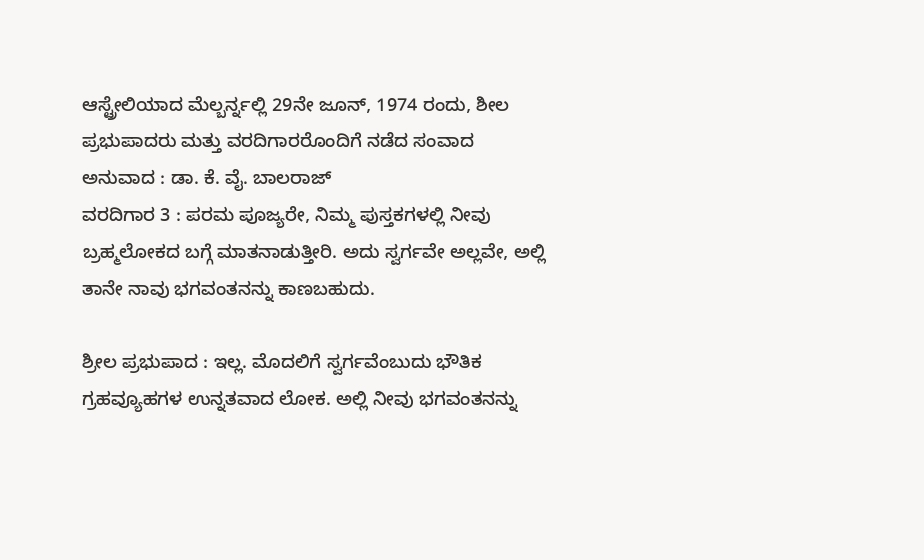ಆಸ್ಟ್ರೇಲಿಯಾದ ಮೆಲ್ಬರ್ನ್ನಲ್ಲಿ 29ನೇ ಜೂನ್, 1974 ರಂದು, ಶೀಲ ಪ್ರಭುಪಾದರು ಮತ್ತು ವರದಿಗಾರರೊಂದಿಗೆ ನಡೆದ ಸಂವಾದ
ಅನುವಾದ : ಡಾ. ಕೆ. ವೈ. ಬಾಲರಾಜ್
ವರದಿಗಾರ 3 : ಪರಮ ಪೂಜ್ಯರೇ, ನಿಮ್ಮ ಪುಸ್ತಕಗಳಲ್ಲಿ ನೀವು ಬ್ರಹ್ಮಲೋಕದ ಬಗ್ಗೆ ಮಾತನಾಡುತ್ತೀರಿ. ಅದು ಸ್ವರ್ಗವೇ ಅಲ್ಲವೇ, ಅಲ್ಲಿ ತಾನೇ ನಾವು ಭಗವಂತನನ್ನು ಕಾಣಬಹುದು.

ಶ್ರೀಲ ಪ್ರಭುಪಾದ : ಇಲ್ಲ. ಮೊದಲಿಗೆ ಸ್ವರ್ಗವೆಂಬುದು ಭೌತಿಕ ಗ್ರಹವ್ಯೂಹಗಳ ಉನ್ನತವಾದ ಲೋಕ. ಅಲ್ಲಿ ನೀವು ಭಗವಂತನನ್ನು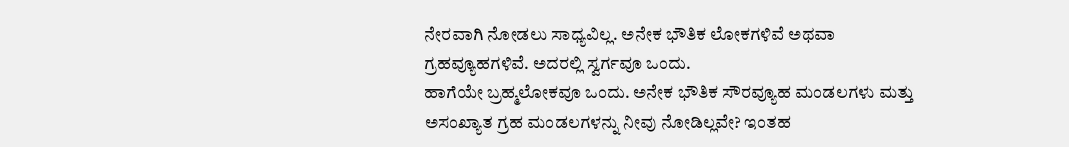ನೇರವಾಗಿ ನೋಡಲು ಸಾಧ್ಯವಿಲ್ಲ. ಅನೇಕ ಭೌತಿಕ ಲೋಕಗಳಿವೆ ಅಥವಾ ಗ್ರಹವ್ಯೂಹಗಳಿವೆ. ಅದರಲ್ಲಿ ಸ್ವರ್ಗವೂ ಒಂದು.
ಹಾಗೆಯೇ ಬ್ರಹ್ಮಲೋಕವೂ ಒಂದು. ಅನೇಕ ಭೌತಿಕ ಸೌರವ್ಯೂಹ ಮಂಡಲಗಳು ಮತ್ತು ಅಸಂಖ್ಯಾತ ಗ್ರಹ ಮಂಡಲಗಳನ್ನು ನೀವು ನೋಡಿಲ್ಲವೇ? ಇಂತಹ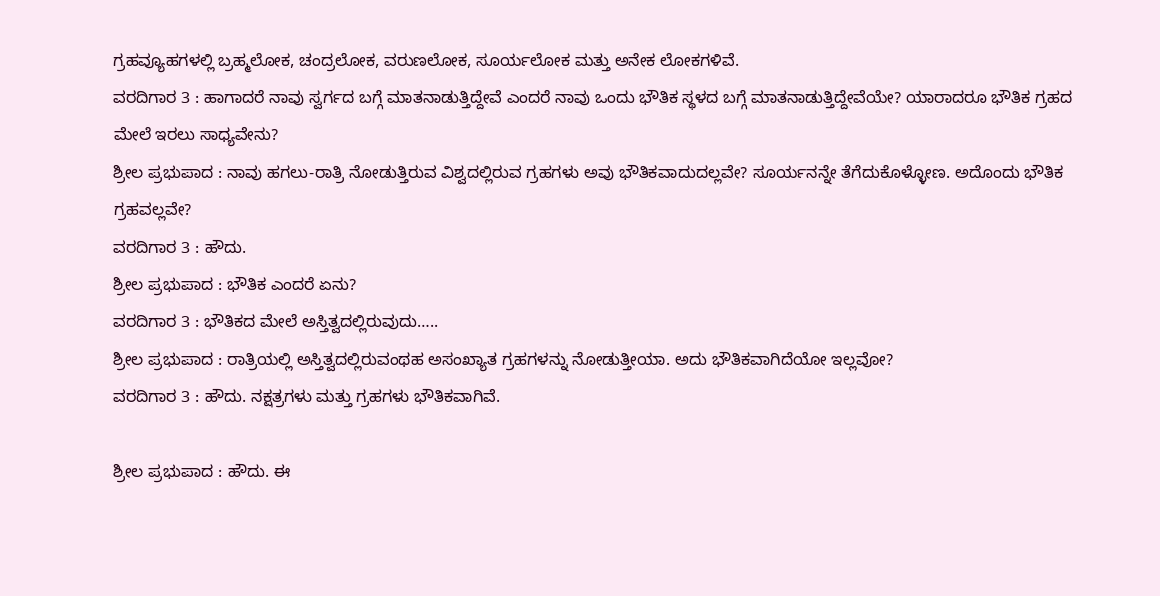ಗ್ರಹವ್ಯೂಹಗಳಲ್ಲಿ ಬ್ರಹ್ಮಲೋಕ, ಚಂದ್ರಲೋಕ, ವರುಣಲೋಕ, ಸೂರ್ಯಲೋಕ ಮತ್ತು ಅನೇಕ ಲೋಕಗಳಿವೆ.
ವರದಿಗಾರ 3 : ಹಾಗಾದರೆ ನಾವು ಸ್ವರ್ಗದ ಬಗ್ಗೆ ಮಾತನಾಡುತ್ತಿದ್ದೇವೆ ಎಂದರೆ ನಾವು ಒಂದು ಭೌತಿಕ ಸ್ಥಳದ ಬಗ್ಗೆ ಮಾತನಾಡುತ್ತಿದ್ದೇವೆಯೇ? ಯಾರಾದರೂ ಭೌತಿಕ ಗ್ರಹದ ಮೇಲೆ ಇರಲು ಸಾಧ್ಯವೇನು?
ಶ್ರೀಲ ಪ್ರಭುಪಾದ : ನಾವು ಹಗಲು-ರಾತ್ರಿ ನೋಡುತ್ತಿರುವ ವಿಶ್ವದಲ್ಲಿರುವ ಗ್ರಹಗಳು ಅವು ಭೌತಿಕವಾದುದಲ್ಲವೇ? ಸೂರ್ಯನನ್ನೇ ತೆಗೆದುಕೊಳ್ಳೋಣ. ಅದೊಂದು ಭೌತಿಕ ಗ್ರಹವಲ್ಲವೇ?
ವರದಿಗಾರ 3 : ಹೌದು.
ಶ್ರೀಲ ಪ್ರಭುಪಾದ : ಭೌತಿಕ ಎಂದರೆ ಏನು?
ವರದಿಗಾರ 3 : ಭೌತಿಕದ ಮೇಲೆ ಅಸ್ತಿತ್ವದಲ್ಲಿರುವುದು…..
ಶ್ರೀಲ ಪ್ರಭುಪಾದ : ರಾತ್ರಿಯಲ್ಲಿ ಅಸ್ತಿತ್ವದಲ್ಲಿರುವಂಥಹ ಅಸಂಖ್ಯಾತ ಗ್ರಹಗಳನ್ನು ನೋಡುತ್ತೀಯಾ. ಅದು ಭೌತಿಕವಾಗಿದೆಯೋ ಇಲ್ಲವೋ?
ವರದಿಗಾರ 3 : ಹೌದು. ನಕ್ಷತ್ರಗಳು ಮತ್ತು ಗ್ರಹಗಳು ಭೌತಿಕವಾಗಿವೆ.

ಶ್ರೀಲ ಪ್ರಭುಪಾದ : ಹೌದು. ಈ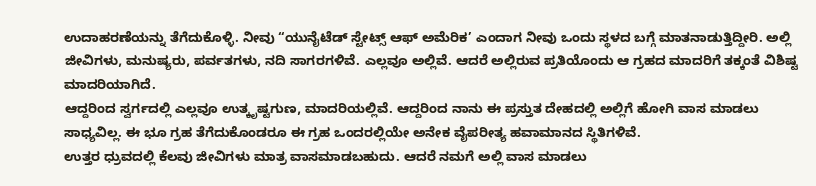ಉದಾಹರಣೆಯನ್ನು ತೆಗೆದುಕೊಳ್ಳಿ. ನೀವು “ಯುನೈಟೆಡ್ ಸ್ಟೇಟ್ಸ್ ಆಫ್ ಅಮೆರಿಕ’ ಎಂದಾಗ ನೀವು ಒಂದು ಸ್ಥಳದ ಬಗ್ಗೆ ಮಾತನಾಡುತ್ತಿದ್ದೀರಿ. ಅಲ್ಲಿ ಜೀವಿಗಳು, ಮನುಷ್ಯರು, ಪರ್ವತಗಳು, ನದಿ ಸಾಗರಗಳಿವೆ. ಎಲ್ಲವೂ ಅಲ್ಲಿವೆ. ಆದರೆ ಅಲ್ಲಿರುವ ಪ್ರತಿಯೊಂದು ಆ ಗ್ರಹದ ಮಾದರಿಗೆ ತಕ್ಕಂತೆ ವಿಶಿಷ್ಟ ಮಾದರಿಯಾಗಿದೆ.
ಆದ್ದರಿಂದ ಸ್ವರ್ಗದಲ್ಲಿ ಎಲ್ಲವೂ ಉತ್ಕೃಷ್ಟಗುಣ, ಮಾದರಿಯಲ್ಲಿವೆ. ಆದ್ದರಿಂದ ನಾನು ಈ ಪ್ರಸ್ತುತ ದೇಹದಲ್ಲಿ ಅಲ್ಲಿಗೆ ಹೋಗಿ ವಾಸ ಮಾಡಲು ಸಾಧ್ಯವಿಲ್ಲ. ಈ ಭೂ ಗ್ರಹ ತೆಗೆದುಕೊಂಡರೂ ಈ ಗ್ರಹ ಒಂದರಲ್ಲಿಯೇ ಅನೇಕ ವೈಪರೀತ್ಯ ಹವಾಮಾನದ ಸ್ಥಿತಿಗಳಿವೆ.
ಉತ್ತರ ಧ್ರುವದಲ್ಲಿ ಕೆಲವು ಜೀವಿಗಳು ಮಾತ್ರ ವಾಸಮಾಡಬಹುದು. ಆದರೆ ನಮಗೆ ಅಲ್ಲಿ ವಾಸ ಮಾಡಲು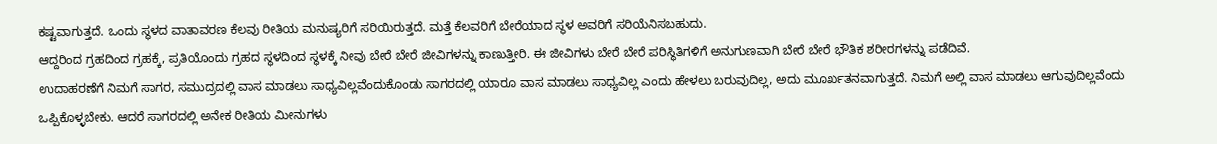ಕಷ್ಟವಾಗುತ್ತದೆ. ಒಂದು ಸ್ಥಳದ ವಾತಾವರಣ ಕೆಲವು ರೀತಿಯ ಮನುಷ್ಯರಿಗೆ ಸರಿಯಿರುತ್ತದೆ. ಮತ್ತೆ ಕೆಲವರಿಗೆ ಬೇರೆಯಾದ ಸ್ಥಳ ಅವರಿಗೆ ಸರಿಯೆನಿಸಬಹುದು.
ಆದ್ದರಿಂದ ಗ್ರಹದಿಂದ ಗ್ರಹಕ್ಕೆ, ಪ್ರತಿಯೊಂದು ಗ್ರಹದ ಸ್ಥಳದಿಂದ ಸ್ಥಳಕ್ಕೆ ನೀವು ಬೇರೆ ಬೇರೆ ಜೀವಿಗಳನ್ನು ಕಾಣುತ್ತೀರಿ. ಈ ಜೀವಿಗಳು ಬೇರೆ ಬೇರೆ ಪರಿಸ್ಥಿತಿಗಳಿಗೆ ಅನುಗುಣವಾಗಿ ಬೇರೆ ಬೇರೆ ಭೌತಿಕ ಶರೀರಗಳನ್ನು ಪಡೆದಿವೆ.
ಉದಾಹರಣೆಗೆ ನಿಮಗೆ ಸಾಗರ, ಸಮುದ್ರದಲ್ಲಿ ವಾಸ ಮಾಡಲು ಸಾಧ್ಯವಿಲ್ಲವೆಂದುಕೊಂಡು ಸಾಗರದಲ್ಲಿ ಯಾರೂ ವಾಸ ಮಾಡಲು ಸಾಧ್ಯವಿಲ್ಲ ಎಂದು ಹೇಳಲು ಬರುವುದಿಲ್ಲ, ಅದು ಮೂರ್ಖತನವಾಗುತ್ತದೆ. ನಿಮಗೆ ಅಲ್ಲಿ ವಾಸ ಮಾಡಲು ಆಗುವುದಿಲ್ಲವೆಂದು ಒಪ್ಪಿಕೊಳ್ಳಬೇಕು. ಆದರೆ ಸಾಗರದಲ್ಲಿ ಅನೇಕ ರೀತಿಯ ಮೀನುಗಳು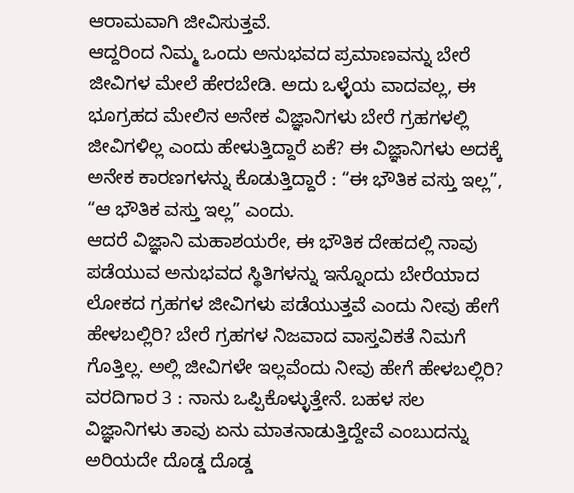ಆರಾಮವಾಗಿ ಜೀವಿಸುತ್ತವೆ.
ಆದ್ದರಿಂದ ನಿಮ್ಮ ಒಂದು ಅನುಭವದ ಪ್ರಮಾಣವನ್ನು ಬೇರೆ ಜೀವಿಗಳ ಮೇಲೆ ಹೇರಬೇಡಿ. ಅದು ಒಳ್ಳೆಯ ವಾದವಲ್ಲ, ಈ ಭೂಗ್ರಹದ ಮೇಲಿನ ಅನೇಕ ವಿಜ್ಞಾನಿಗಳು ಬೇರೆ ಗ್ರಹಗಳಲ್ಲಿ ಜೀವಿಗಳಿಲ್ಲ ಎಂದು ಹೇಳುತ್ತಿದ್ದಾರೆ ಏಕೆ? ಈ ವಿಜ್ಞಾನಿಗಳು ಅದಕ್ಕೆ ಅನೇಕ ಕಾರಣಗಳನ್ನು ಕೊಡುತ್ತಿದ್ದಾರೆ : “ಈ ಭೌತಿಕ ವಸ್ತು ಇಲ್ಲ”, “ಆ ಭೌತಿಕ ವಸ್ತು ಇಲ್ಲ” ಎಂದು.
ಆದರೆ ವಿಜ್ಞಾನಿ ಮಹಾಶಯರೇ, ಈ ಭೌತಿಕ ದೇಹದಲ್ಲಿ ನಾವು ಪಡೆಯುವ ಅನುಭವದ ಸ್ಥಿತಿಗಳನ್ನು ಇನ್ನೊಂದು ಬೇರೆಯಾದ ಲೋಕದ ಗ್ರಹಗಳ ಜೀವಿಗಳು ಪಡೆಯುತ್ತವೆ ಎಂದು ನೀವು ಹೇಗೆ ಹೇಳಬಲ್ಲಿರಿ? ಬೇರೆ ಗ್ರಹಗಳ ನಿಜವಾದ ವಾಸ್ತವಿಕತೆ ನಿಮಗೆ ಗೊತ್ತಿಲ್ಲ. ಅಲ್ಲಿ ಜೀವಿಗಳೇ ಇಲ್ಲವೆಂದು ನೀವು ಹೇಗೆ ಹೇಳಬಲ್ಲಿರಿ?
ವರದಿಗಾರ 3 : ನಾನು ಒಪ್ಪಿಕೊಳ್ಳುತ್ತೇನೆ. ಬಹಳ ಸಲ ವಿಜ್ಞಾನಿಗಳು ತಾವು ಏನು ಮಾತನಾಡುತ್ತಿದ್ದೇವೆ ಎಂಬುದನ್ನು ಅರಿಯದೇ ದೊಡ್ಡ ದೊಡ್ಡ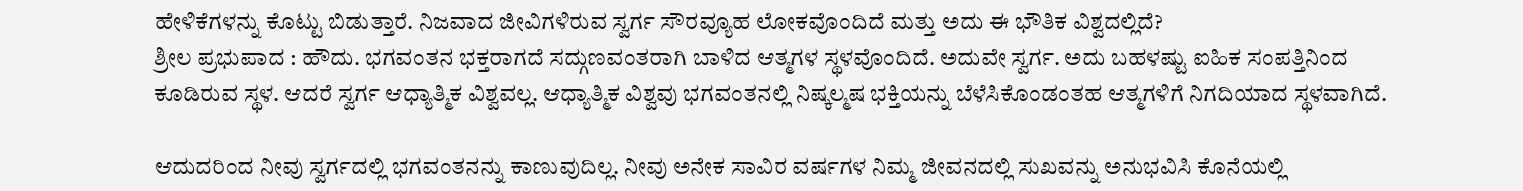ಹೇಳಿಕೆಗಳನ್ನು ಕೊಟ್ಟು ಬಿಡುತ್ತಾರೆ. ನಿಜವಾದ ಜೀವಿಗಳಿರುವ ಸ್ವರ್ಗ ಸೌರವ್ಯೂಹ ಲೋಕವೊಂದಿದೆ ಮತ್ತು ಅದು ಈ ಭೌತಿಕ ವಿಶ್ವದಲ್ಲಿದೆ?
ಶ್ರೀಲ ಪ್ರಭುಪಾದ : ಹೌದು. ಭಗವಂತನ ಭಕ್ತರಾಗದೆ ಸದ್ಗುಣವಂತರಾಗಿ ಬಾಳಿದ ಆತ್ಮಗಳ ಸ್ಥಳವೊಂದಿದೆ. ಅದುವೇ ಸ್ವರ್ಗ. ಅದು ಬಹಳಷ್ಟು ಐಹಿಕ ಸಂಪತ್ತಿನಿಂದ ಕೂಡಿರುವ ಸ್ಥಳ. ಆದರೆ ಸ್ವರ್ಗ ಆಧ್ಯಾತ್ಮಿಕ ವಿಶ್ವವಲ್ಲ. ಆಧ್ಯಾತ್ಮಿಕ ವಿಶ್ವವು ಭಗವಂತನಲ್ಲಿ ನಿಷ್ಕಲ್ಮಷ ಭಕ್ತಿಯನ್ನು ಬೆಳೆಸಿಕೊಂಡಂತಹ ಆತ್ಮಗಳಿಗೆ ನಿಗದಿಯಾದ ಸ್ಥಳವಾಗಿದೆ.

ಆದುದರಿಂದ ನೀವು ಸ್ವರ್ಗದಲ್ಲಿ ಭಗವಂತನನ್ನು ಕಾಣುವುದಿಲ್ಲ. ನೀವು ಅನೇಕ ಸಾವಿರ ವರ್ಷಗಳ ನಿಮ್ಮ ಜೀವನದಲ್ಲಿ ಸುಖವನ್ನು ಅನುಭವಿಸಿ ಕೊನೆಯಲ್ಲಿ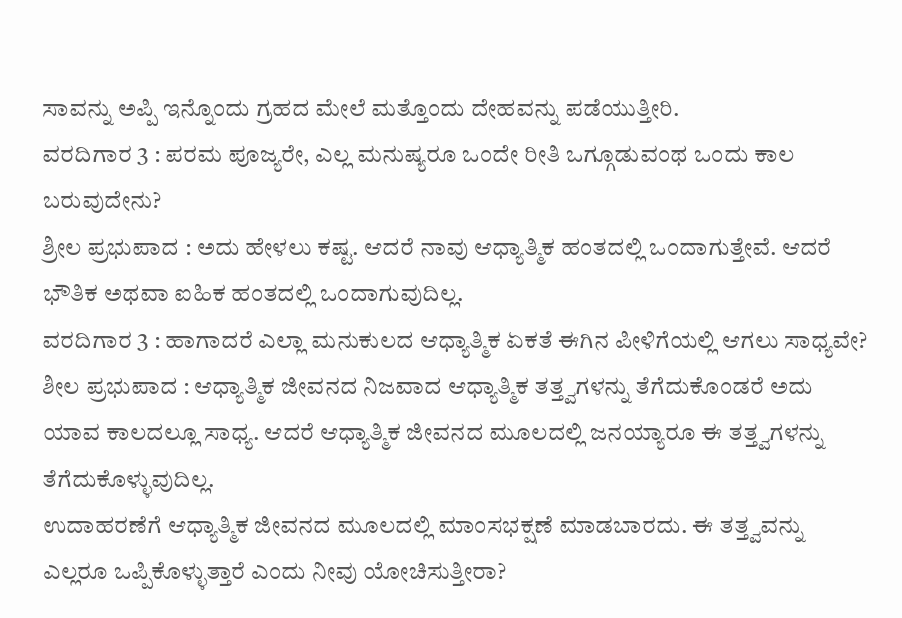ಸಾವನ್ನು ಅಪ್ಪಿ ಇನ್ನೊಂದು ಗ್ರಹದ ಮೇಲೆ ಮತ್ತೊಂದು ದೇಹವನ್ನು ಪಡೆಯುತ್ತೀರಿ.
ವರದಿಗಾರ 3 : ಪರಮ ಪೂಜ್ಯರೇ, ಎಲ್ಲ ಮನುಷ್ಯರೂ ಒಂದೇ ರೀತಿ ಒಗ್ಗೂಡುವಂಥ ಒಂದು ಕಾಲ ಬರುವುದೇನು?
ಶ್ರೀಲ ಪ್ರಭುಪಾದ : ಅದು ಹೇಳಲು ಕಷ್ಟ. ಆದರೆ ನಾವು ಆಧ್ಯಾತ್ಮಿಕ ಹಂತದಲ್ಲಿ ಒಂದಾಗುತ್ತೇವೆ. ಆದರೆ ಭೌತಿಕ ಅಥವಾ ಐಹಿಕ ಹಂತದಲ್ಲಿ ಒಂದಾಗುವುದಿಲ್ಲ.
ವರದಿಗಾರ 3 : ಹಾಗಾದರೆ ಎಲ್ಲಾ ಮನುಕುಲದ ಆಧ್ಯಾತ್ಮಿಕ ಏಕತೆ ಈಗಿನ ಪೀಳಿಗೆಯಲ್ಲಿ ಆಗಲು ಸಾಧ್ಯವೇ?
ಶೀಲ ಪ್ರಭುಪಾದ : ಆಧ್ಯಾತ್ಮಿಕ ಜೀವನದ ನಿಜವಾದ ಆಧ್ಯಾತ್ಮಿಕ ತತ್ತ್ವಗಳನ್ನು ತೆಗೆದುಕೊಂಡರೆ ಅದು ಯಾವ ಕಾಲದಲ್ಲೂ ಸಾಧ್ಯ. ಆದರೆ ಆಧ್ಯಾತ್ಮಿಕ ಜೀವನದ ಮೂಲದಲ್ಲಿ ಜನಯ್ಯಾರೂ ಈ ತತ್ತ್ವಗಳನ್ನು ತೆಗೆದುಕೊಳ್ಳುವುದಿಲ್ಲ.
ಉದಾಹರಣೆಗೆ ಆಧ್ಯಾತ್ಮಿಕ ಜೀವನದ ಮೂಲದಲ್ಲಿ ಮಾಂಸಭಕ್ಷಣೆ ಮಾಡಬಾರದು. ಈ ತತ್ತ್ವವನ್ನು ಎಲ್ಲರೂ ಒಪ್ಪಿಕೊಳ್ಳುತ್ತಾರೆ ಎಂದು ನೀವು ಯೋಚಿಸುತ್ತೀರಾ?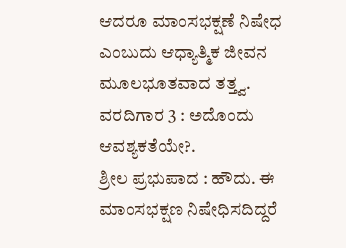ಆದರೂ ಮಾಂಸಭಕ್ಷಣೆ ನಿಷೇಧ ಎಂಬುದು ಆಧ್ಯಾತ್ಮಿಕ ಜೀವನ ಮೂಲಭೂತವಾದ ತತ್ತ್ವ.
ವರದಿಗಾರ 3 : ಅದೊಂದು ಆವಶ್ಯಕತೆಯೇ?.
ಶ್ರೀಲ ಪ್ರಭುಪಾದ : ಹೌದು. ಈ ಮಾಂಸಭಕ್ಷಣ ನಿಷೇಧಿಸದಿದ್ದರೆ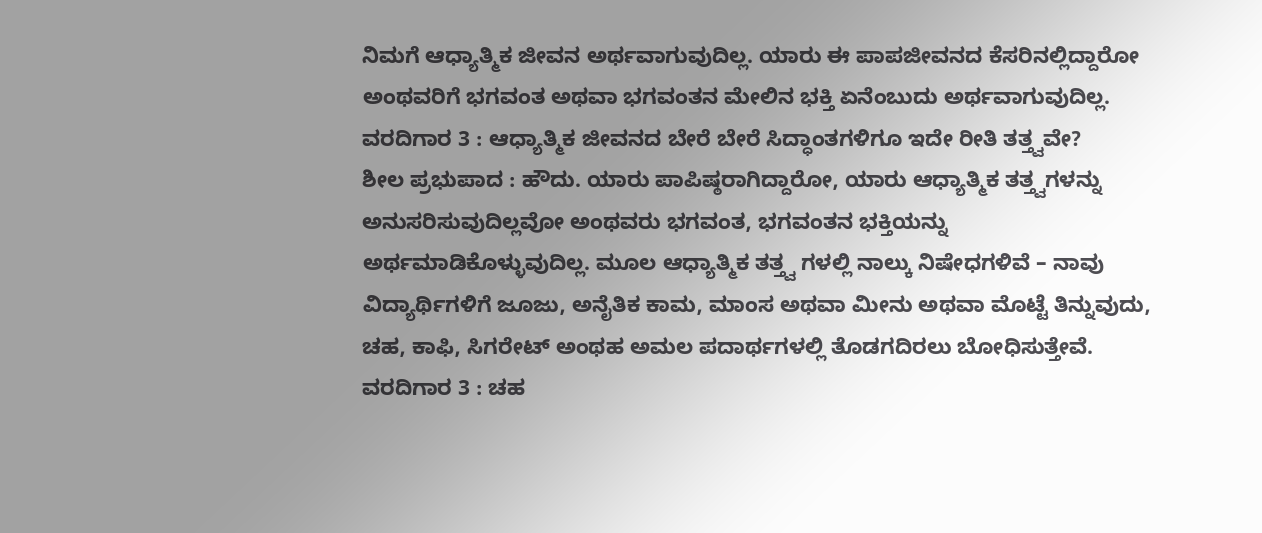ನಿಮಗೆ ಆಧ್ಯಾತ್ಮಿಕ ಜೀವನ ಅರ್ಥವಾಗುವುದಿಲ್ಲ. ಯಾರು ಈ ಪಾಪಜೀವನದ ಕೆಸರಿನಲ್ಲಿದ್ದಾರೋ ಅಂಥವರಿಗೆ ಭಗವಂತ ಅಥವಾ ಭಗವಂತನ ಮೇಲಿನ ಭಕ್ತಿ ಏನೆಂಬುದು ಅರ್ಥವಾಗುವುದಿಲ್ಲ.
ವರದಿಗಾರ 3 : ಆಧ್ಯಾತ್ಮಿಕ ಜೀವನದ ಬೇರೆ ಬೇರೆ ಸಿದ್ಧಾಂತಗಳಿಗೂ ಇದೇ ರೀತಿ ತತ್ತ್ವವೇ?
ಶೀಲ ಪ್ರಭುಪಾದ : ಹೌದು. ಯಾರು ಪಾಪಿಷ್ಠರಾಗಿದ್ದಾರೋ, ಯಾರು ಆಧ್ಯಾತ್ಮಿಕ ತತ್ತ್ವಗಳನ್ನು ಅನುಸರಿಸುವುದಿಲ್ಲವೋ ಅಂಥವರು ಭಗವಂತ, ಭಗವಂತನ ಭಕ್ತಿಯನ್ನು ಅರ್ಥಮಾಡಿಕೊಳ್ಳುವುದಿಲ್ಲ. ಮೂಲ ಆಧ್ಯಾತ್ಮಿಕ ತತ್ತ್ವ ಗಳಲ್ಲಿ ನಾಲ್ಕು ನಿಷೇಧಗಳಿವೆ – ನಾವು ವಿದ್ಯಾರ್ಥಿಗಳಿಗೆ ಜೂಜು, ಅನೈತಿಕ ಕಾಮ, ಮಾಂಸ ಅಥವಾ ಮೀನು ಅಥವಾ ಮೊಟ್ಟೆ ತಿನ್ನುವುದು, ಚಹ, ಕಾಫಿ, ಸಿಗರೇಟ್ ಅಂಥಹ ಅಮಲ ಪದಾರ್ಥಗಳಲ್ಲಿ ತೊಡಗದಿರಲು ಬೋಧಿಸುತ್ತೇವೆ.
ವರದಿಗಾರ 3 : ಚಹ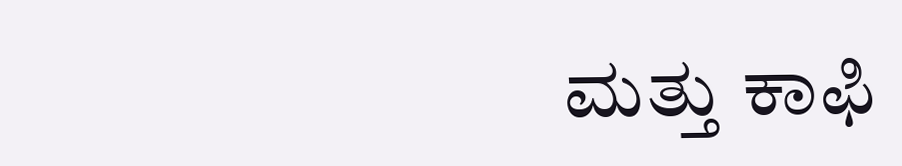ಮತ್ತು ಕಾಫಿ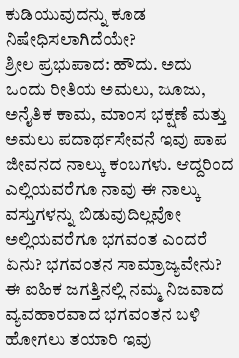ಕುಡಿಯುವುದನ್ನು ಕೂಡ ನಿಷೇಧಿಸಲಾಗಿದೆಯೇ?
ಶ್ರೀಲ ಪ್ರಭುಪಾದ: ಹೌದು. ಅದು ಒಂದು ರೀತಿಯ ಅಮಲು, ಜೂಜು, ಅನೈತಿಕ ಕಾಮ, ಮಾಂಸ ಭಕ್ಷಣೆ ಮತ್ತು ಅಮಲು ಪದಾರ್ಥಸೇವನೆ ಇವು ಪಾಪ ಜೀವನದ ನಾಲ್ಕು ಕಂಬಗಳು. ಆದ್ದರಿಂದ ಎಲ್ಲಿಯವರೆಗೂ ನಾವು ಈ ನಾಲ್ಕು ವಸ್ತುಗಳನ್ನು ಬಿಡುವುದಿಲ್ಲವೋ ಅಲ್ಲಿಯವರೆಗೂ ಭಗವಂತ ಎಂದರೆ ಏನು? ಭಗವಂತನ ಸಾಮ್ರಾಜ್ಯವೇನು? ಈ ಐಹಿಕ ಜಗತ್ತಿನಲ್ಲಿ ನಮ್ಮ ನಿಜವಾದ ವ್ಯವಹಾರವಾದ ಭಗವಂತನ ಬಳಿ ಹೋಗಲು ತಯಾರಿ ಇವು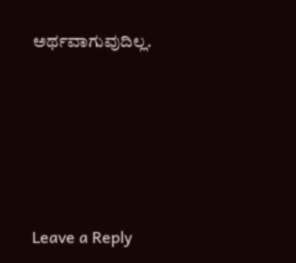ಅರ್ಥವಾಗುವುದಿಲ್ಲ.






Leave a Reply